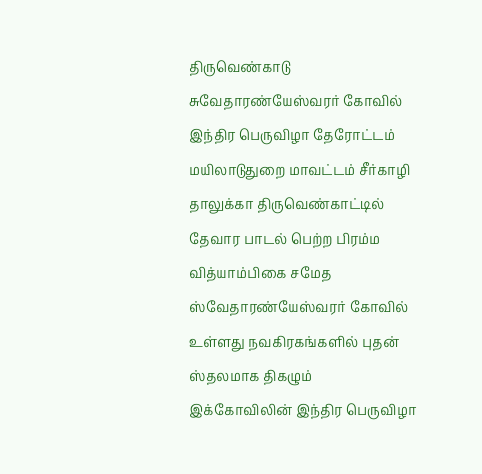திருவெண்காடு சுவேதாரண்யேஸ்வரர் கோவில் இந்திர பெருவிழா தேரோட்டம்
மயிலாடுதுறை மாவட்டம் சீர்காழி தாலுக்கா திருவெண்காட்டில் தேவார பாடல் பெற்ற பிரம்ம வித்யாம்பிகை சமேத ஸ்வேதாரண்யேஸ்வரர் கோவில் உள்ளது நவகிரகங்களில் புதன் ஸ்தலமாக திகழும் இக்கோவிலின் இந்திர பெருவிழா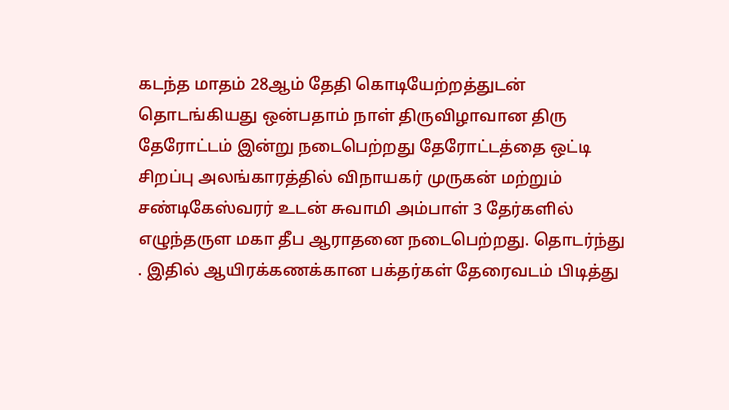கடந்த மாதம் 28ஆம் தேதி கொடியேற்றத்துடன் தொடங்கியது ஒன்பதாம் நாள் திருவிழாவான திரு தேரோட்டம் இன்று நடைபெற்றது தேரோட்டத்தை ஒட்டி சிறப்பு அலங்காரத்தில் விநாயகர் முருகன் மற்றும் சண்டிகேஸ்வரர் உடன் சுவாமி அம்பாள் 3 தேர்களில் எழுந்தருள மகா தீப ஆராதனை நடைபெற்றது. தொடர்ந்து . இதில் ஆயிரக்கணக்கான பக்தர்கள் தேரைவடம் பிடித்து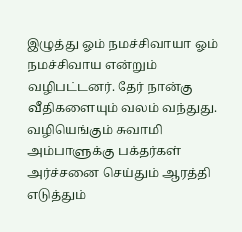இழுத்து ஓம் நமச்சிவாயா ஓம் நமச்சிவாய என்றும் வழிபட்டனர். தேர் நான்கு வீதிகளையும் வலம் வந்துது. வழியெங்கும் சுவாமி அம்பாளுக்கு பக்தர்கள் அர்ச்சனை செய்தும் ஆரத்தி எடுத்தும்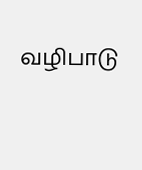வழிபாடு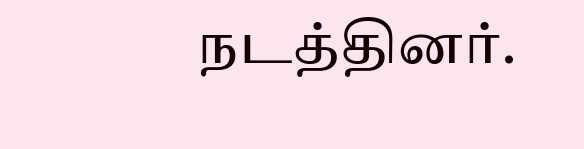நடத்தினர்.